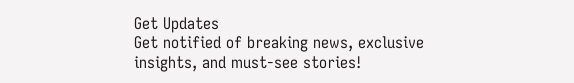Get Updates
Get notified of breaking news, exclusive insights, and must-see stories!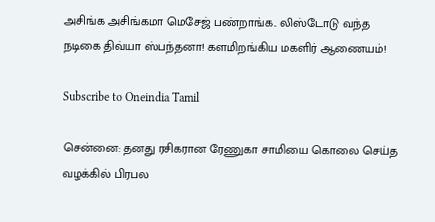அசிங்க அசிங்கமா மெசேஜ் பண்றாங்க.. லிஸ்டோடு வந்த நடிகை திவ்யா ஸ்பந்தனா! களமிறங்கிய மகளிர் ஆணையம்!

Subscribe to Oneindia Tamil

சென்னை: தனது ரசிகரான ரேணுகா சாமியை கொலை செய்த வழக்கில் பிரபல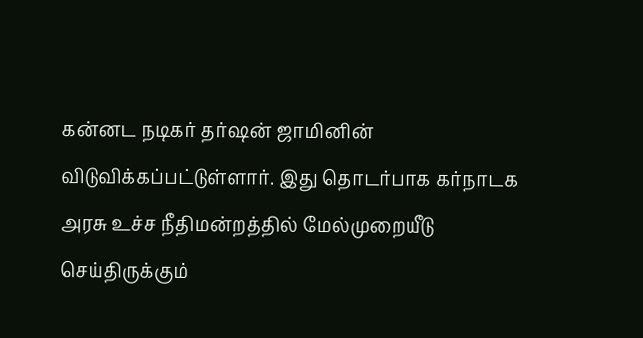கன்னட நடிகர் தர்ஷன் ஜாமினின் விடுவிக்கப்பட்டுள்ளார். இது தொடர்பாக கர்நாடக அரசு உச்ச நீதிமன்றத்தில் மேல்முறையீடு செய்திருக்கும்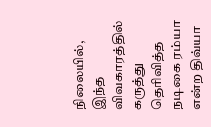நிலையில், இந்த விவகாரத்தில் கருத்து தெரிவித்த நடிகை ரம்யா என்ற திவ்யா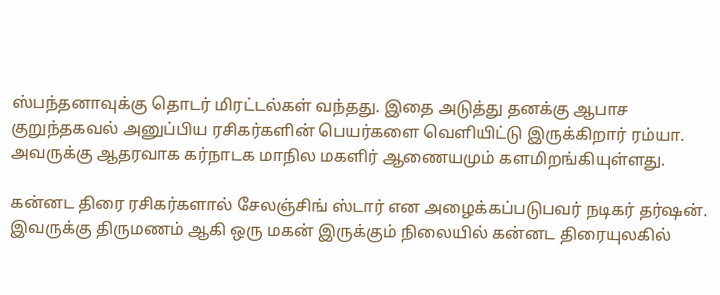ஸ்பந்தனாவுக்கு தொடர் மிரட்டல்கள் வந்தது. இதை அடுத்து தனக்கு ஆபாச குறுந்தகவல் அனுப்பிய ரசிகர்களின் பெயர்களை வெளியிட்டு இருக்கிறார் ரம்யா. அவருக்கு ஆதரவாக கர்நாடக மாநில மகளிர் ஆணையமும் களமிறங்கியுள்ளது.

கன்னட திரை ரசிகர்களால் சேலஞ்சிங் ஸ்டார் என அழைக்கப்படுபவர் நடிகர் தர்ஷன். இவருக்கு திருமணம் ஆகி ஒரு மகன் இருக்கும் நிலையில் கன்னட திரையுலகில்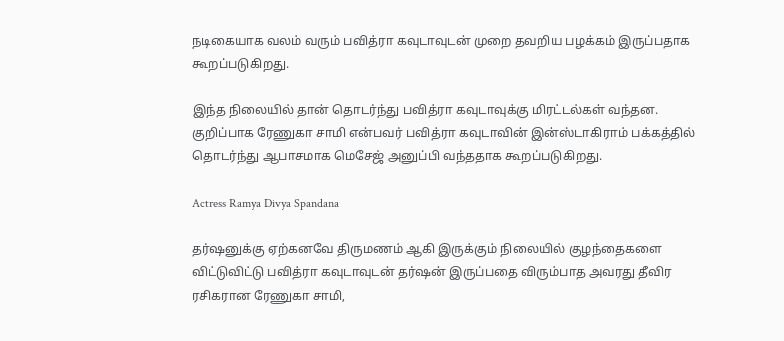நடிகையாக வலம் வரும் பவித்ரா கவுடாவுடன் முறை தவறிய பழக்கம் இருப்பதாக கூறப்படுகிறது.

இந்த நிலையில் தான் தொடர்ந்து பவித்ரா கவுடாவுக்கு மிரட்டல்கள் வந்தன. குறிப்பாக ரேணுகா சாமி என்பவர் பவித்ரா கவுடாவின் இன்ஸ்டாகிராம் பக்கத்தில் தொடர்ந்து ஆபாசமாக மெசேஜ் அனுப்பி வந்ததாக கூறப்படுகிறது.

Actress Ramya Divya Spandana

தர்ஷனுக்கு ஏற்கனவே திருமணம் ஆகி இருக்கும் நிலையில் குழந்தைகளை விட்டுவிட்டு பவித்ரா கவுடாவுடன் தர்ஷன் இருப்பதை விரும்பாத அவரது தீவிர ரசிகரான ரேணுகா சாமி,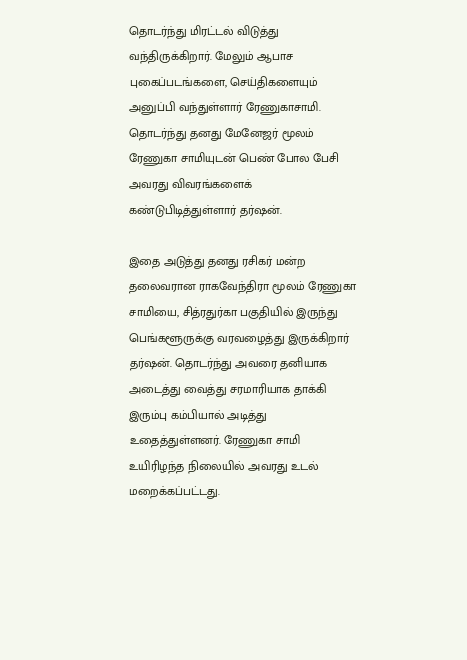தொடர்ந்து மிரட்டல் விடுத்து வந்திருக்கிறார். மேலும் ஆபாச புகைப்படங்களை, செய்திகளையும் அனுப்பி வந்துள்ளார் ரேணுகாசாமி. தொடர்ந்து தனது மேனேஜர் மூலம் ரேணுகா சாமியுடன் பெண் போல பேசி அவரது விவரங்களைக் கண்டுபிடித்துள்ளார் தர்ஷன்.

இதை அடுத்து தனது ரசிகர் மன்ற தலைவரான ராகவேந்திரா மூலம் ரேணுகா சாமியை, சித்ரதுர்கா பகுதியில் இருந்து பெங்களூருக்கு வரவழைத்து இருக்கிறார் தர்ஷன். தொடர்ந்து அவரை தனியாக அடைத்து வைத்து சரமாரியாக தாக்கி இரும்பு கம்பியால் அடித்து உதைத்துள்ளனர். ரேணுகா சாமி உயிரிழந்த நிலையில் அவரது உடல் மறைக்கப்பட்டது.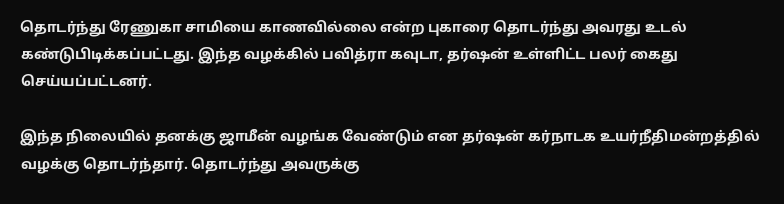தொடர்ந்து ரேணுகா சாமியை காணவில்லை என்ற புகாரை தொடர்ந்து அவரது உடல் கண்டுபிடிக்கப்பட்டது. இந்த வழக்கில் பவித்ரா கவுடா, தர்ஷன் உள்ளிட்ட பலர் கைது செய்யப்பட்டனர்.

இந்த நிலையில் தனக்கு ஜாமீன் வழங்க வேண்டும் என தர்ஷன் கர்நாடக உயர்நீதிமன்றத்தில் வழக்கு தொடர்ந்தார். தொடர்ந்து அவருக்கு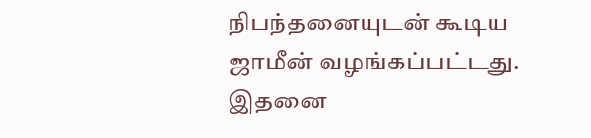நிபந்தனையுடன் கூடிய ஜாமீன் வழங்கப்பட்டது. இதனை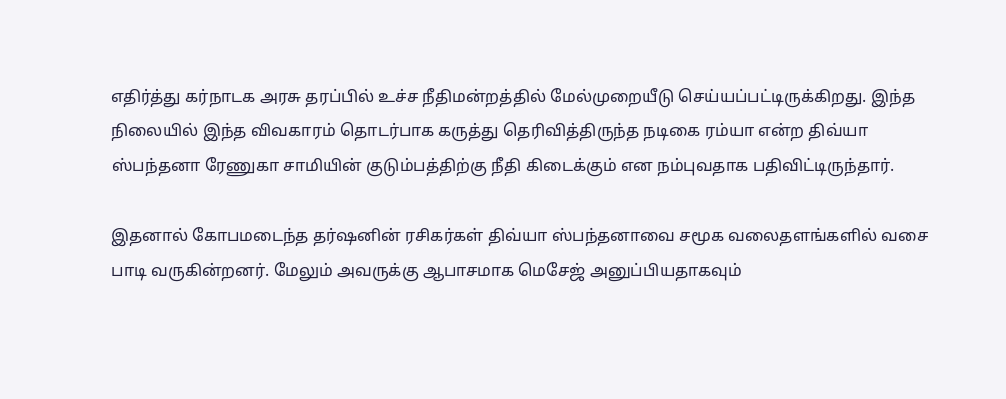எதிர்த்து கர்நாடக அரசு தரப்பில் உச்ச நீதிமன்றத்தில் மேல்முறையீடு செய்யப்பட்டிருக்கிறது. இந்த நிலையில் இந்த விவகாரம் தொடர்பாக கருத்து தெரிவித்திருந்த நடிகை ரம்யா என்ற திவ்யா ஸ்பந்தனா ரேணுகா சாமியின் குடும்பத்திற்கு நீதி கிடைக்கும் என நம்புவதாக பதிவிட்டிருந்தார்.

இதனால் கோபமடைந்த தர்ஷனின் ரசிகர்கள் திவ்யா ஸ்பந்தனாவை சமூக வலைதளங்களில் வசை பாடி வருகின்றனர். மேலும் அவருக்கு ஆபாசமாக மெசேஜ் அனுப்பியதாகவும்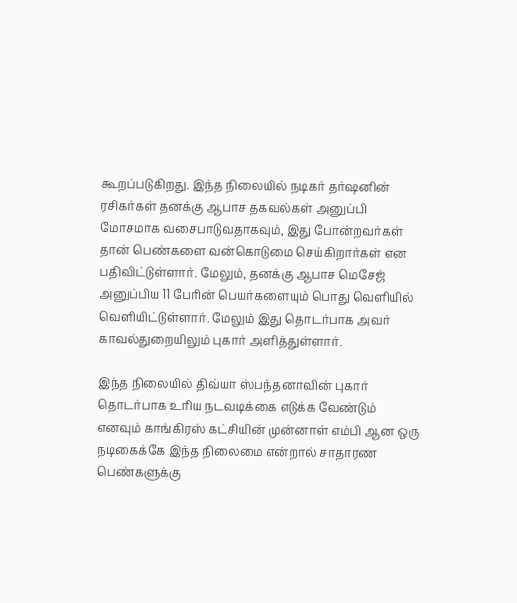கூறப்படுகிறது. இந்த நிலையில் நடிகர் தர்ஷனின் ரசிகர்கள் தனக்கு ஆபாச தகவல்கள் அனுப்பி மோசமாக வசைபாடுவதாகவும், இது போன்றவர்கள் தான் பெண்களை வன்கொடுமை செய்கிறார்கள் என பதிவிட்டுள்ளார். மேலும், தனக்கு ஆபாச மெசேஜ் அனுப்பிய 11 பேரின் பெயர்களையும் பொது வெளியில் வெளியிட்டுள்ளார். மேலும் இது தொடர்பாக அவர் காவல்துறையிலும் புகார் அளித்துள்ளார்.

இந்த நிலையில் திவ்யா ஸ்பந்தனாவின் புகார் தொடர்பாக உரிய நடவடிக்கை எடுக்க வேண்டும் எனவும் காங்கிரஸ் கட்சியின் முன்னாள் எம்பி ஆன ஒரு நடிகைக்கே இந்த நிலைமை என்றால் சாதாரண பெண்களுக்கு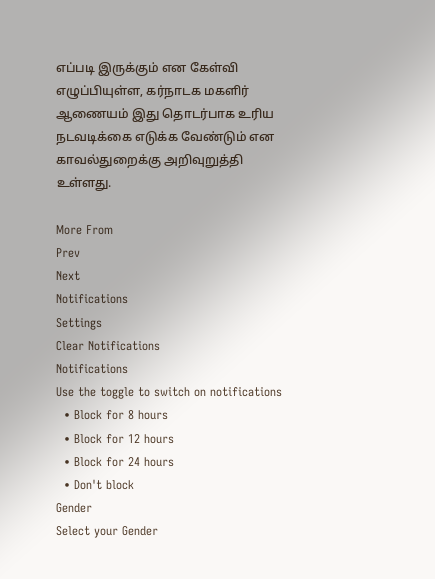எப்படி இருக்கும் என கேள்வி எழுப்பியுள்ள, கர்நாடக மகளிர் ஆணையம் இது தொடர்பாக உரிய நடவடிக்கை எடுக்க வேண்டும் என காவல்துறைக்கு அறிவுறுத்தி உள்ளது.

More From
Prev
Next
Notifications
Settings
Clear Notifications
Notifications
Use the toggle to switch on notifications
  • Block for 8 hours
  • Block for 12 hours
  • Block for 24 hours
  • Don't block
Gender
Select your Gender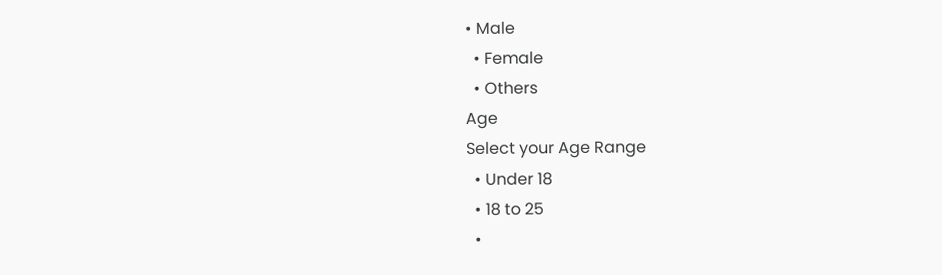• Male
  • Female
  • Others
Age
Select your Age Range
  • Under 18
  • 18 to 25
  •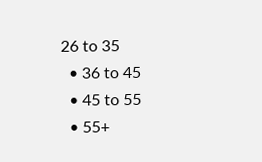26 to 35
  • 36 to 45
  • 45 to 55
  • 55+